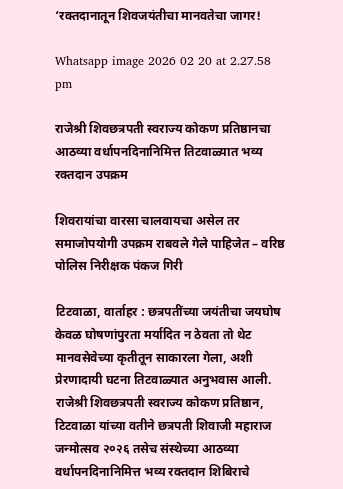‘रक्तदानातून शिवजयंतीचा मानवतेचा जागर!

Whatsapp image 2026 02 20 at 2.27.58 pm

राजेश्री शिवछत्रपती स्वराज्य कोकण प्रतिष्ठानचा आठव्या वर्धापनदिनानिमित्त तिटवाळ्यात भव्य रक्तदान उपक्रम

शिवरायांचा वारसा चालवायचा असेल तर समाजोपयोगी उपक्रम राबवले गेले पाहिजेत – वरिष्ठ पोलिस निरीक्षक पंकज गिरी

टिटवाळा, वार्ताहर : छत्रपतींच्या जयंतीचा जयघोष केवळ घोषणांपुरता मर्यादित न ठेवता तो थेट मानवसेवेच्या कृतीतून साकारला गेला, अशी प्रेरणादायी घटना तिटवाळ्यात अनुभवास आली. राजेश्री शिवछत्रपती स्वराज्य कोकण प्रतिष्ठान, टिटवाळा यांच्या वतीने छत्रपती शिवाजी महाराज जन्मोत्सव २०२६ तसेच संस्थेच्या आठव्या वर्धापनदिनानिमित्त भव्य रक्तदान शिबिराचे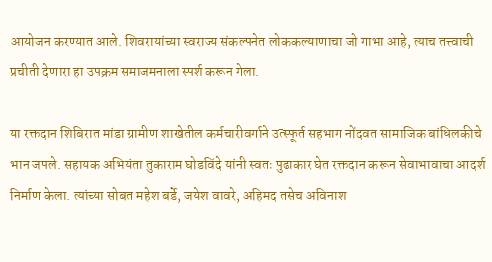आयोजन करण्यात आले. शिवरायांच्या स्वराज्य संकल्पनेत लोककल्याणाचा जो गाभा आहे, त्याच तत्त्वाची प्रचीती देणारा हा उपक्रम समाजमनाला स्पर्श करून गेला.

या रक्तदान शिबिरात मांडा ग्रामीण शाखेतील कर्मचारीवर्गाने उत्स्फूर्त सहभाग नोंदवत सामाजिक बांधिलकीचे भान जपले. सहायक अभियंता तुकाराम घोडविंदे यांनी स्वतः पुढाकार घेत रक्तदान करून सेवाभावाचा आदर्श निर्माण केला. त्यांच्या सोबत महेश बर्डे, जयेश वावरे, अहिमद तसेच अविनाश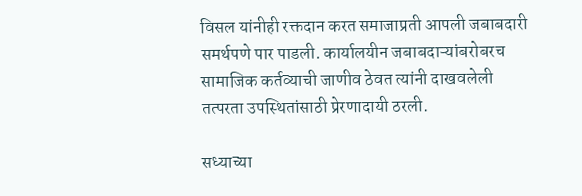विसल यांनीही रक्तदान करत समाजाप्रती आपली जबाबदारी समर्थपणे पार पाडली. कार्यालयीन जबाबदाऱ्यांबरोबरच सामाजिक कर्तव्याची जाणीव ठेवत त्यांनी दाखवलेली तत्परता उपस्थितांसाठी प्रेरणादायी ठरली.

सध्याच्या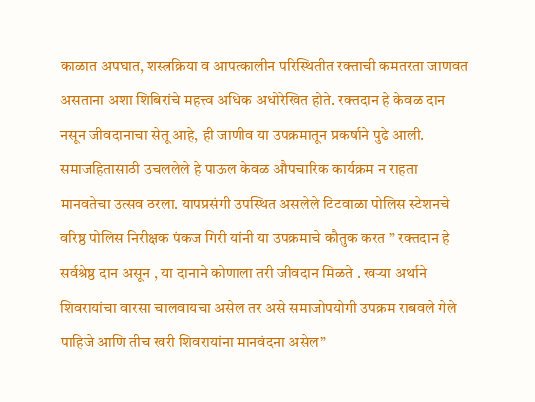काळात अपघात, शस्त्रक्रिया व आपत्कालीन परिस्थितीत रक्ताची कमतरता जाणवत असताना अशा शिबिरांचे महत्त्व अधिक अधोरेखित होते. रक्तदान हे केवळ दान नसून जीवदानाचा सेतू आहे, ही जाणीव या उपक्रमातून प्रकर्षाने पुढे आली. समाजहितासाठी उचललेले हे पाऊल केवळ औपचारिक कार्यक्रम न राहता मानवतेचा उत्सव ठरला. यापप्रसंगी उपस्थित असलेले टिटवाळा पोलिस स्टेशनचे वरिष्ठ पोलिस निरीक्षक पंकज गिरी यांनी या उपक्रमाचे कौतुक करत ” रक्तदान हे सर्वश्रेष्ठ दान असून , या दानाने कोणाला तरी जीवदान मिळते . खऱ्या अर्थाने शिवरायांचा वारसा चालवायचा असेल तर असे समाजोपयोगी उपक्रम राबवले गेले पाहिजे आणि तीच खरी शिवरायांना मानवंदना असेल”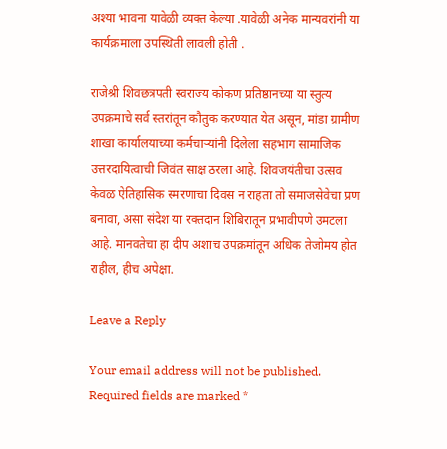अश्या भावना यावेळी व्यक्त केल्या .यावेळी अनेक मान्यवरांनी या कार्यक्रमाला उपस्थिती लावली होती .

राजेश्री शिवछत्रपती स्वराज्य कोकण प्रतिष्ठानच्या या स्तुत्य उपक्रमाचे सर्व स्तरांतून कौतुक करण्यात येत असून, मांडा ग्रामीण शाखा कार्यालयाच्या कर्मचाऱ्यांनी दिलेला सहभाग सामाजिक उत्तरदायित्वाची जिवंत साक्ष ठरला आहे. शिवजयंतीचा उत्सव केवळ ऐतिहासिक स्मरणाचा दिवस न राहता तो समाजसेवेचा प्रण बनावा, असा संदेश या रक्तदान शिबिरातून प्रभावीपणे उमटला आहे. मानवतेचा हा दीप अशाच उपक्रमांतून अधिक तेजोमय होत राहील, हीच अपेक्षा.

Leave a Reply

Your email address will not be published. Required fields are marked *